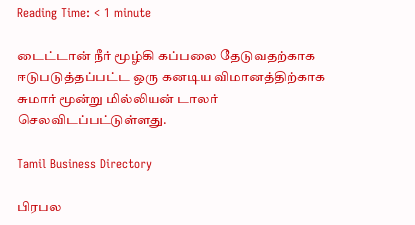Reading Time: < 1 minute

டைட்டான் நீர் மூழ்கி கப்பலை தேடுவதற்காக ஈடுபடுத்தப்பட்ட ஒரு கனடிய விமானத்திற்காக சுமார் மூன்று மில்லியன் டாலர் செலவிடப்பட்டுள்ளது.

Tamil Business Directory

பிரபல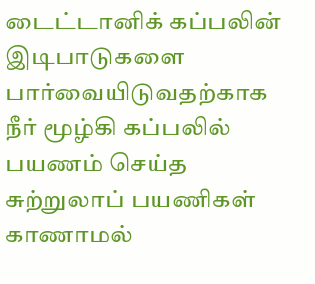டைட்டானிக் கப்பலின் இடிபாடுகளை பார்வையிடுவதற்காக நீர் மூழ்கி கப்பலில் பயணம் செய்த சுற்றுலாப் பயணிகள் காணாமல்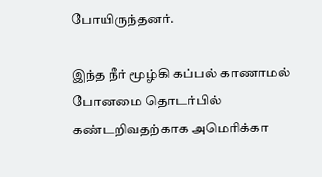போயிருந்தனர்.

இந்த நீர் மூழ்கி கப்பல் காணாமல் போனமை தொடர்பில் கண்டறிவதற்காக அமெரிக்கா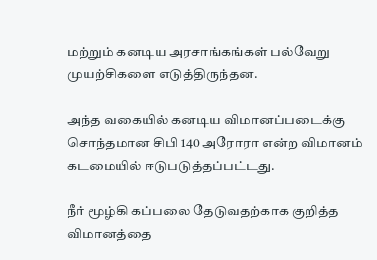மற்றும் கனடிய அரசாங்கங்கள் பல்வேறு முயற்சிகளை எடுத்திருந்தன.

அந்த வகையில் கனடிய விமானப்படைக்கு சொந்தமான சிபி 140 அரோரா என்ற விமானம் கடமையில் ஈடுபடுத்தப்பட்டது.

நீர் மூழ்கி கப்பலை தேடுவதற்காக குறித்த விமானத்தை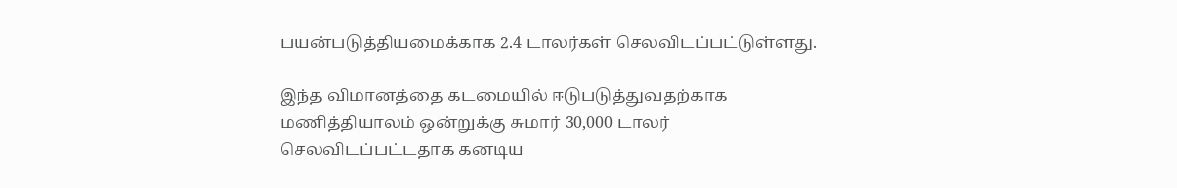பயன்படுத்தியமைக்காக 2.4 டாலர்கள் செலவிடப்பட்டுள்ளது.

இந்த விமானத்தை கடமையில் ஈடுபடுத்துவதற்காக மணித்தியாலம் ஒன்றுக்கு சுமார் 30,000 டாலர் செலவிடப்பட்டதாக கனடிய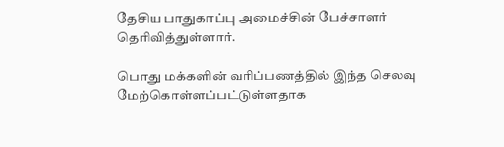தேசிய பாதுகாப்பு அமைச்சின் பேச்சாளர் தெரிவித்துள்ளார்.

பொது மக்களின் வரிப்பணத்தில் இந்த செலவு மேற்கொள்ளப்பட்டுள்ளதாக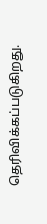தெரிவிக்கப்படுகிறது.